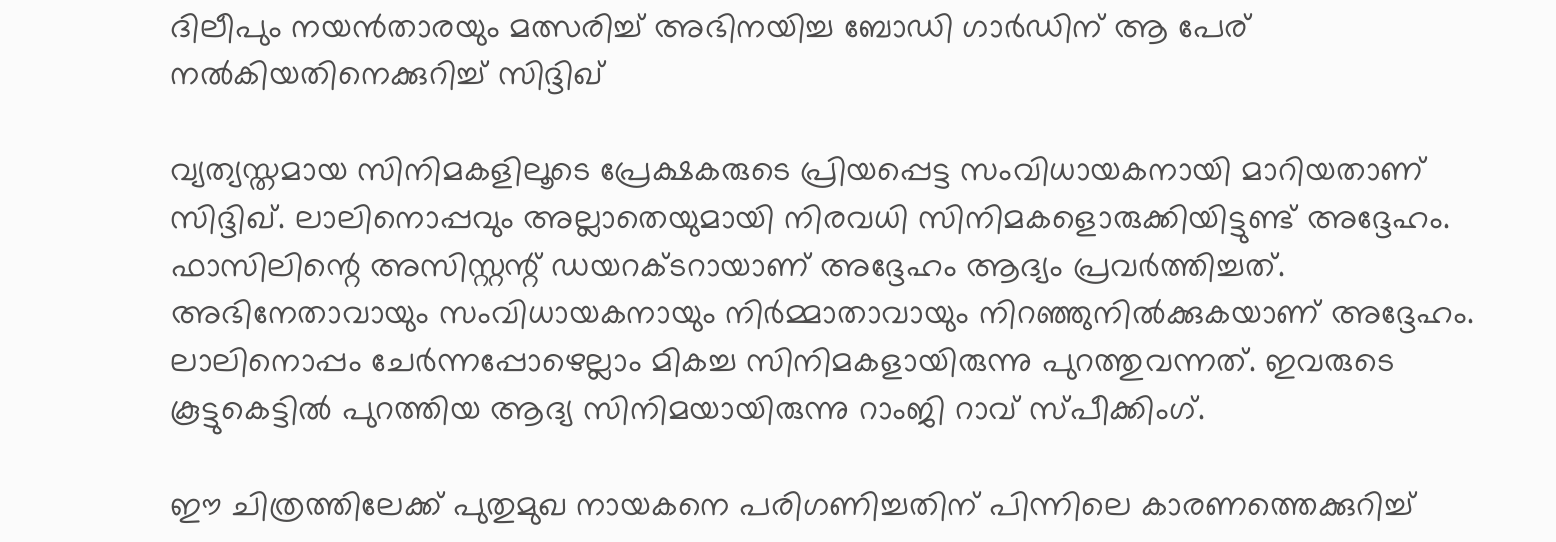ദിലീപും നയന്‍താരയും മത്സരിച്ച് അഭിനയിച്ച ബോഡി ഗാര്‍ഡിന് ആ പേര് നല്‍കിയതിനെക്കുറിച്ച് സിദ്ദിഖ്

വ്യത്യസ്തമായ സിനിമകളിലൂടെ പ്രേക്ഷകരുടെ പ്രിയപ്പെട്ട സംവിധായകനായി മാറിയതാണ് സിദ്ദിഖ്. ലാലിനൊപ്പവും അല്ലാതെയുമായി നിരവധി സിനിമകളൊരുക്കിയിട്ടുണ്ട് അദ്ദേഹം. ഫാസിലിന്റെ അസിസ്റ്റന്റ് ഡയറക്ടറായാണ് അദ്ദേഹം ആദ്യം പ്രവര്‍ത്തിച്ചത്. അഭിനേതാവായും സംവിധായകനായും നിര്‍മ്മാതാവായും നിറഞ്ഞുനില്‍ക്കുകയാണ് അദ്ദേഹം. ലാലിനൊപ്പം ചേര്‍ന്നപ്പോഴെല്ലാം മികച്ച സിനിമകളായിരുന്നു പുറത്തുവന്നത്. ഇവരുടെ കൂട്ടുകെട്ടില്‍ പുറത്തിയ ആദ്യ സിനിമയായിരുന്നു റാംജി റാവ് സ്പീക്കിംഗ്.

ഈ ചിത്രത്തിലേക്ക് പുതുമുഖ നായകനെ പരിഗണിച്ചതിന് പിന്നിലെ കാരണത്തെക്കുറിച്ച്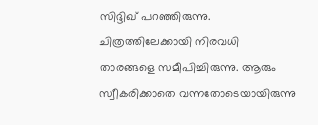സിദ്ദിഖ് പറഞ്ഞിരുന്നു. ചിത്രത്തിലേക്കായി നിരവധി താരങ്ങളെ സമീപിച്ചിരുന്നു. ആരും സ്വീകരിക്കാതെ വന്നതോടെയായിരുന്നു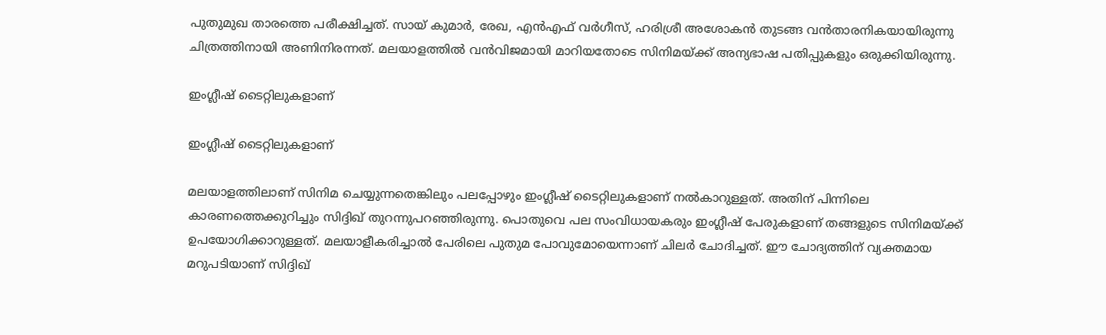പുതുമുഖ താരത്തെ പരീക്ഷിച്ചത്. സായ് കുമാര്‍, രേഖ, എന്‍എഫ് വര്‍ഗീസ്, ഹരിശ്രീ അശോകന്‍ തുടങ്ങ വന്‍താരനികയായിരുന്നു ചിത്രത്തിനായി അണിനിരന്നത്. മലയാളത്തില്‍ വന്‍വിജമായി മാറിയതോടെ സിനിമയ്ക്ക് അന്യഭാഷ പതിപ്പുകളും ഒരുക്കിയിരുന്നു.

ഇംഗ്ലീഷ് ടൈറ്റിലുകളാണ്

ഇംഗ്ലീഷ് ടൈറ്റിലുകളാണ്

മലയാളത്തിലാണ് സിനിമ ചെയ്യുന്നതെങ്കിലും പലപ്പോഴും ഇംഗ്ലീഷ് ടൈറ്റിലുകളാണ് നല്‍കാറുള്ളത്. അതിന് പിന്നിലെ കാരണത്തെക്കുറിച്ചും സിദ്ദിഖ് തുറന്നുപറഞ്ഞിരുന്നു. പൊതുവെ പല സംവിധായകരും ഇംഗ്ലീഷ് പേരുകളാണ് തങ്ങളുടെ സിനിമയ്ക്ക് ഉപയോഗിക്കാറുള്ളത്. മലയാളീകരിച്ചാല്‍ പേരിലെ പുതുമ പോവുമോയെന്നാണ് ചിലര്‍ ചോദിച്ചത്. ഈ ചോദ്യത്തിന് വ്യക്തമായ മറുപടിയാണ് സിദ്ദിഖ്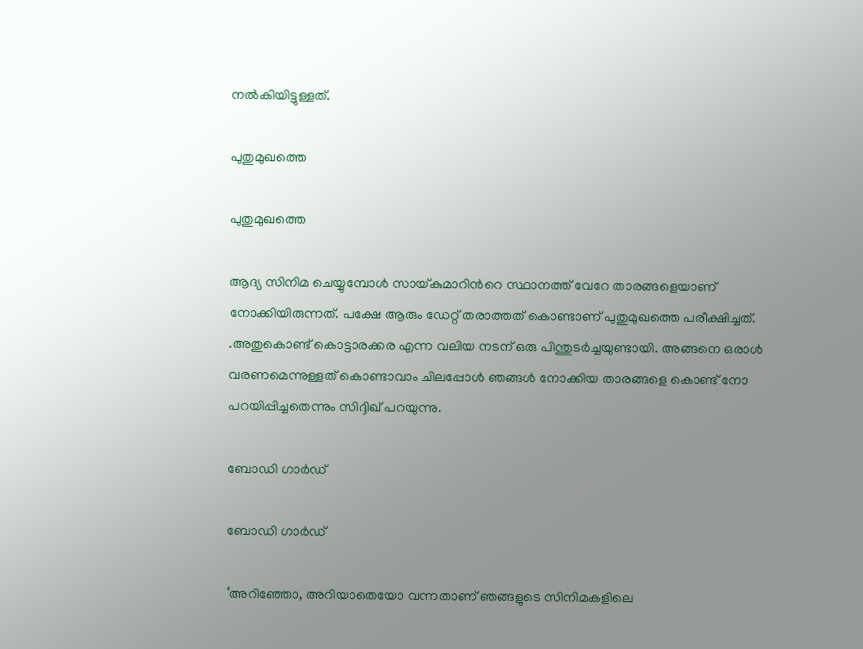നല്‍കിയിട്ടുള്ളത്.

പുതുമുഖത്തെ

പുതുമുഖത്തെ

ആദ്യ സിനിമ ചെയ്യുമ്പോൾ സായ്കുമാറിന്‍റെ സ്ഥാനത്ത് വേറേ താരങ്ങളെയാണ് നോക്കിയിരുന്നത്. പക്ഷേ ആരും ഡേറ്റ് തരാത്തത് കൊണ്ടാണ് പുതുമുഖത്തെ പരീക്ഷിച്ചത്. .അതുകൊണ്ട് കൊട്ടാരക്കര എന്ന വലിയ നടന് ഒരു പിന്തുടർച്ചയുണ്ടായി. അങ്ങനെ ഒരാൾ വരണമെന്നുള്ളത് കൊണ്ടാവാം ചിലപ്പോൾ ഞങ്ങൾ നോക്കിയ താരങ്ങളെ കൊണ്ട് നോ പറയിപ്പിച്ചതെന്നും സിദ്ദിഖ് പറയുന്നു.

ബോഡി ഗാർഡ്

ബോഡി ഗാർഡ്

‘അറിഞ്ഞോ, അറിയാതെയോ വന്നതാണ് ഞങ്ങളുടെ സിനിമകളിലെ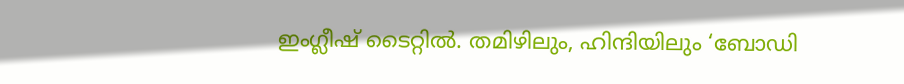ഇംഗ്ലീഷ് ടൈറ്റിൽ. തമിഴിലും, ഹിന്ദിയിലും ‘ബോഡി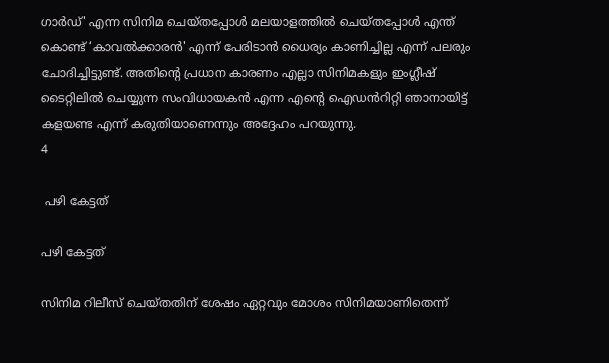ഗാർഡ്' എന്ന സിനിമ ചെയ്തപ്പോൾ മലയാളത്തിൽ ചെയ്തപ്പോൾ എന്ത് കൊണ്ട് ‘കാവൽക്കാരൻ' എന്ന് പേരിടാൻ ധൈര്യം കാണിച്ചില്ല എന്ന് പലരും ചോദിച്ചിട്ടുണ്ട്. അതിന്‍റെ പ്രധാന കാരണം എല്ലാ സിനിമകളും ഇംഗ്ലീഷ് ടൈറ്റിലിൽ ചെയ്യുന്ന സംവിധായകൻ എന്ന എന്‍റെ ഐഡൻറിറ്റി ഞാനായിട്ട് കളയണ്ട എന്ന് കരുതിയാണെന്നും അദ്ദേഹം പറയുന്നു.
4

 പഴി കേട്ടത്

പഴി കേട്ടത്

സിനിമ റിലീസ് ചെയ്തതിന് ശേഷം ഏറ്റവും മോശം സിനിമയാണിതെന്ന്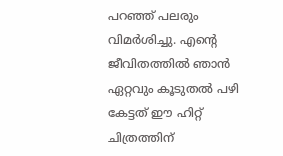പറഞ്ഞ് പലരും വിമര്‍ശിച്ചു. എന്റെ ജീവിതത്തില്‍ ഞാന്‍ ഏറ്റവും കൂടുതല്‍ പഴി കേട്ടത് ഈ ഹിറ്റ് ചിത്രത്തിന്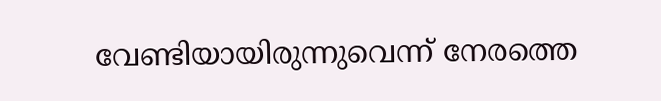വേണ്ടിയായിരുന്നുവെന്ന് നേരത്തെ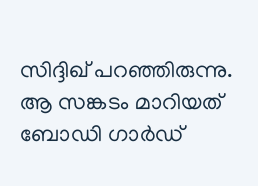സിദ്ദിഖ് പറഞ്ഞിരുന്നു. ആ സങ്കടം മാറിയത് ബോഡി ഗാര്‍ഡ്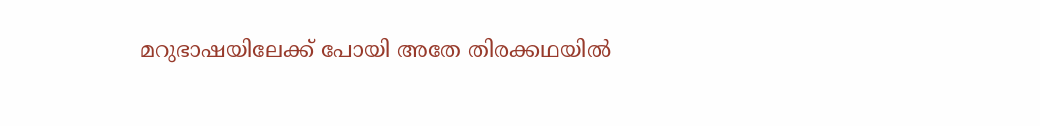മറുഭാഷയിലേക്ക് പോയി അതേ തിരക്കഥയില്‍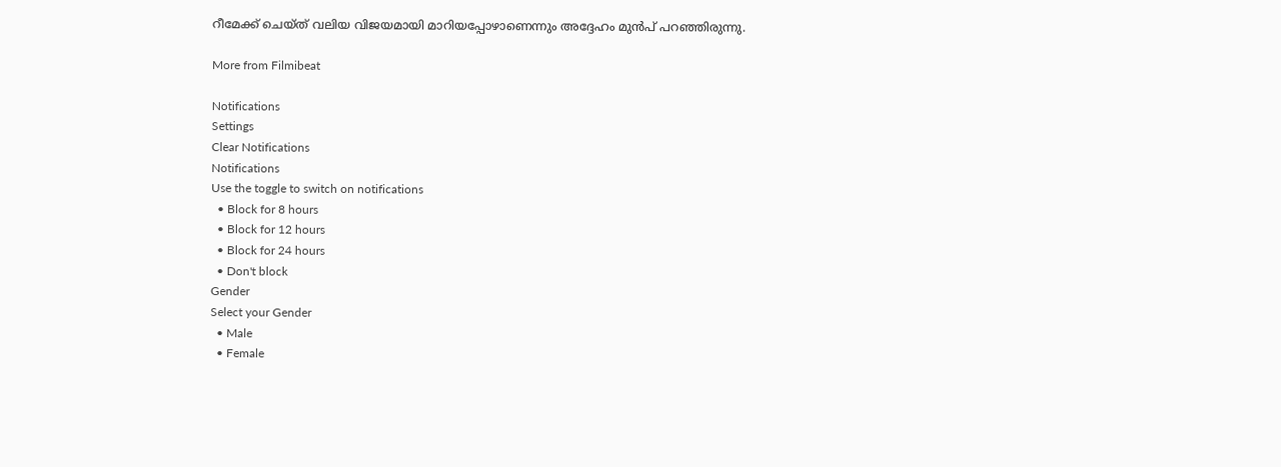റീമേക്ക് ചെയ്ത് വലിയ വിജയമായി മാറിയപ്പോഴാണെന്നും അദ്ദേഹം മുന്‍പ് പറഞ്ഞിരുന്നു.

More from Filmibeat

Notifications
Settings
Clear Notifications
Notifications
Use the toggle to switch on notifications
  • Block for 8 hours
  • Block for 12 hours
  • Block for 24 hours
  • Don't block
Gender
Select your Gender
  • Male
  • Female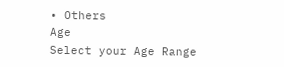• Others
Age
Select your Age Range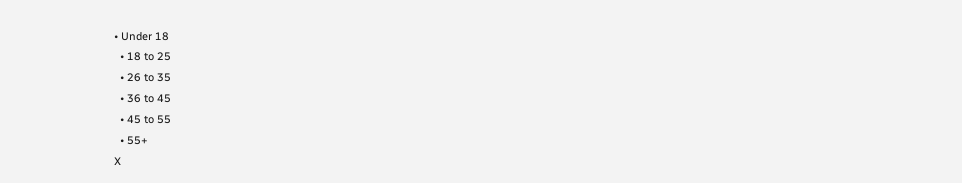• Under 18
  • 18 to 25
  • 26 to 35
  • 36 to 45
  • 45 to 55
  • 55+
X